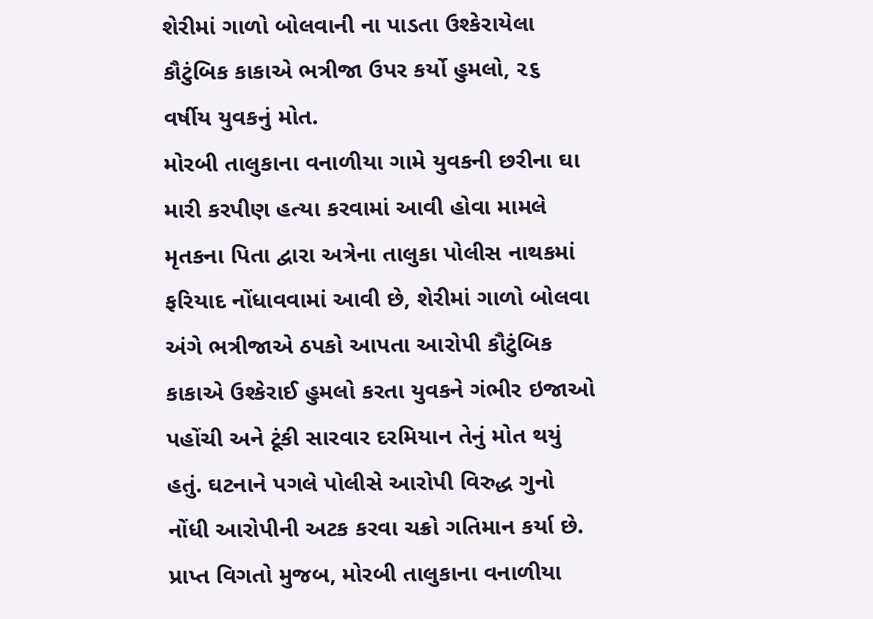શેરીમાં ગાળો બોલવાની ના પાડતા ઉશ્કેરાયેલા કૌટુંબિક કાકાએ ભત્રીજા ઉપર કર્યો હુમલો, ૨૬ વર્ષીય યુવકનું મોત.
મોરબી તાલુકાના વનાળીયા ગામે યુવકની છરીના ઘા મારી કરપીણ હત્યા કરવામાં આવી હોવા મામલે મૃતકના પિતા દ્વારા અત્રેના તાલુકા પોલીસ નાથકમાં ફરિયાદ નોંધાવવામાં આવી છે, શેરીમાં ગાળો બોલવા અંગે ભત્રીજાએ ઠપકો આપતા આરોપી કૌટુંબિક કાકાએ ઉશ્કેરાઈ હુમલો કરતા યુવકને ગંભીર ઇજાઓ પહોંચી અને ટૂંકી સારવાર દરમિયાન તેનું મોત થયું હતું. ઘટનાને પગલે પોલીસે આરોપી વિરુદ્ધ ગુનો નોંધી આરોપીની અટક કરવા ચક્રો ગતિમાન કર્યા છે.
પ્રાપ્ત વિગતો મુજબ, મોરબી તાલુકાના વનાળીયા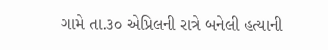ગામે તા.૩૦ એપ્રિલની રાત્રે બનેલી હત્યાની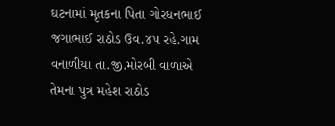ઘટનામાં મૃતકના પિતા ગોરધનભાઈ જગાભાઈ રાઠોડ ઉવ.૪૫ રહે.ગામ વનાળીયા તા.જી.મોરબી વાળાએ તેમના પુત્ર મહેશ રાઠોડ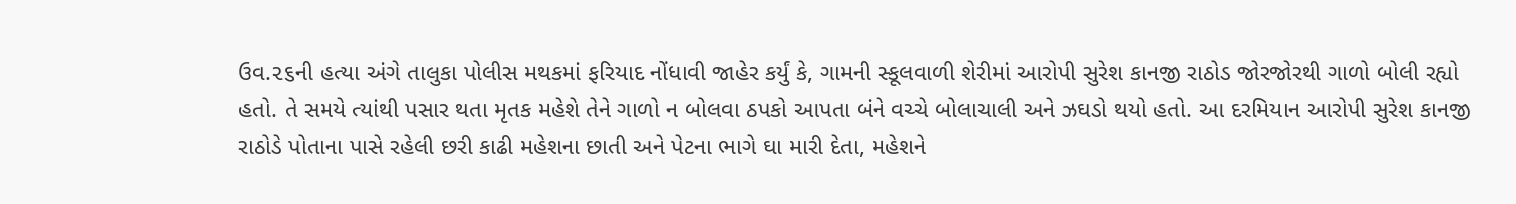ઉવ.૨૬ની હત્યા અંગે તાલુકા પોલીસ મથકમાં ફરિયાદ નોંધાવી જાહેર કર્યું કે, ગામની સ્કૂલવાળી શેરીમાં આરોપી સુરેશ કાનજી રાઠોડ જોરજોરથી ગાળો બોલી રહ્યો હતો. તે સમયે ત્યાંથી પસાર થતા મૃતક મહેશે તેને ગાળો ન બોલવા ઠપકો આપતા બંને વચ્ચે બોલાચાલી અને ઝઘડો થયો હતો. આ દરમિયાન આરોપી સુરેશ કાનજી રાઠોડે પોતાના પાસે રહેલી છરી કાઢી મહેશના છાતી અને પેટના ભાગે ઘા મારી દેતા, મહેશને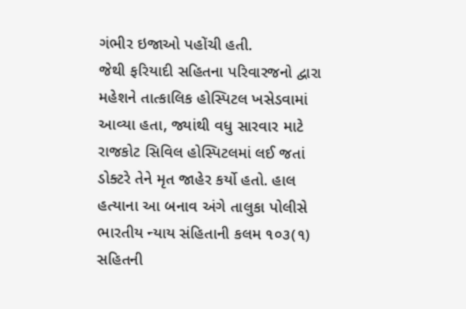ગંભીર ઇજાઓ પહોંચી હતી.
જેથી ફરિયાદી સહિતના પરિવારજનો દ્વારા મહેશને તાત્કાલિક હોસ્પિટલ ખસેડવામાં આવ્યા હતા, જ્યાંથી વધુ સારવાર માટે રાજકોટ સિવિલ હોસ્પિટલમાં લઈ જતાં ડોક્ટરે તેને મૃત જાહેર કર્યો હતો. હાલ હત્યાના આ બનાવ અંગે તાલુકા પોલીસે ભારતીય ન્યાય સંહિતાની કલમ ૧૦૩(૧) સહિતની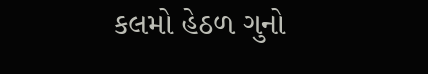કલમો હેઠળ ગુનો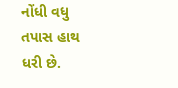નોંધી વધુ તપાસ હાથ ધરી છે.